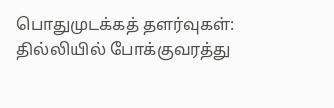பொதுமுடக்கத் தளர்வுகள்: தில்லியில் போக்குவரத்து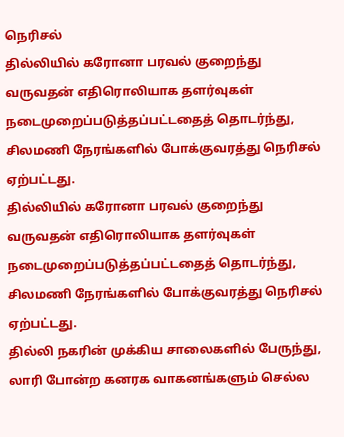நெரிசல்
தில்லியில் கரோனா பரவல் குறைந்து வருவதன் எதிரொலியாக தளர்வுகள் நடைமுறைப்படுத்தப்பட்டதைத் தொடர்ந்து, சிலமணி நேரங்களில் போக்குவரத்து நெரிசல் ஏற்பட்டது.
தில்லியில் கரோனா பரவல் குறைந்து வருவதன் எதிரொலியாக தளர்வுகள் நடைமுறைப்படுத்தப்பட்டதைத் தொடர்ந்து, சிலமணி நேரங்களில் போக்குவரத்து நெரிசல் ஏற்பட்டது.
தில்லி நகரின் முக்கிய சாலைகளில் பேருந்து, லாரி போன்ற கனரக வாகனங்களும் செல்ல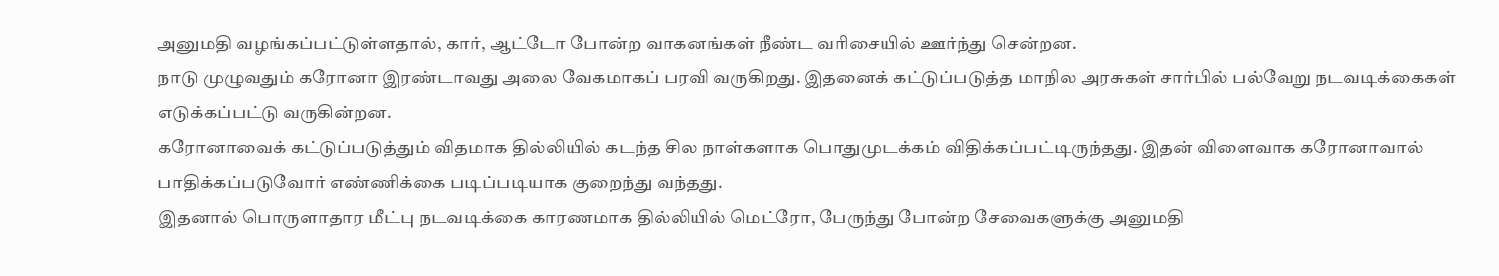அனுமதி வழங்கப்பட்டுள்ளதால், கார், ஆட்டோ போன்ற வாகனங்கள் நீண்ட வரிசையில் ஊர்ந்து சென்றன.
நாடு முழுவதும் கரோனா இரண்டாவது அலை வேகமாகப் பரவி வருகிறது. இதனைக் கட்டுப்படுத்த மாநில அரசுகள் சார்பில் பல்வேறு நடவடிக்கைகள் எடுக்கப்பட்டு வருகின்றன.
கரோனாவைக் கட்டுப்படுத்தும் விதமாக தில்லியில் கடந்த சில நாள்களாக பொதுமுடக்கம் விதிக்கப்பட்டிருந்தது. இதன் விளைவாக கரோனாவால் பாதிக்கப்படுவோர் எண்ணிக்கை படிப்படியாக குறைந்து வந்தது.
இதனால் பொருளாதார மீட்பு நடவடிக்கை காரணமாக தில்லியில் மெட்ரோ, பேருந்து போன்ற சேவைகளுக்கு அனுமதி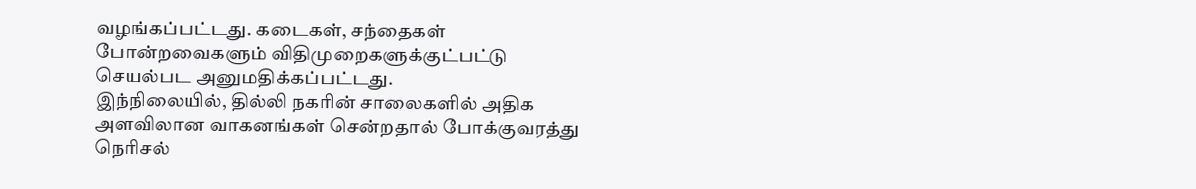வழங்கப்பட்டது. கடைகள், சந்தைகள் போன்றவைகளும் விதிமுறைகளுக்குட்பட்டு செயல்பட அனுமதிக்கப்பட்டது.
இந்நிலையில், தில்லி நகரின் சாலைகளில் அதிக அளவிலான வாகனங்கள் சென்றதால் போக்குவரத்து நெரிசல்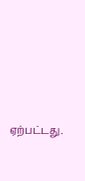ஏற்பட்டது.